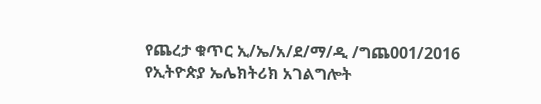የጨረታ ቁጥር ኢ/ኤ/አ/ደ/ማ/ዲ /ግጨ001/2016
የኢትዮጵያ ኤሌክትሪክ አገልግሎት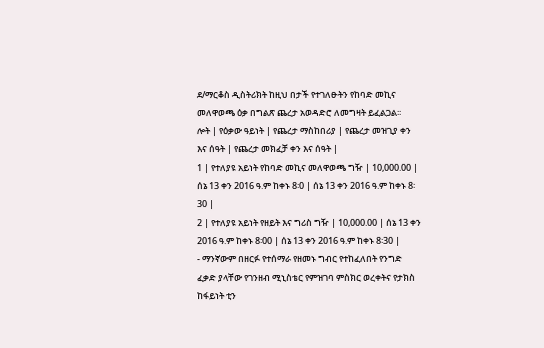ደ/ማርቆስ ዲስትሪክት ከዚህ በታች የተገለፁትን የከባድ መኪና መለዋወጫ ዕቃ በግልጽ ጨረታ አወዳድሮ ለመግዛት ይፈልጋል፡፡
ሎት | የዕቃው ዓይነት | የጨረታ ማስከበሪያ | የጨረታ መዝጊያ ቀን እና ሰዓት | የጨረታ መክፈቻ ቀን እና ሰዓት |
1 | የተለያዩ አይነት የከባድ መኪና መለዋወጫ ግዥ | 10,000.00 | ሰኔ 13 ቀን 2016 ዓ.ም ከቀኑ 8፡0 | ሰኔ 13 ቀን 2016 ዓ.ም ከቀኑ 8፡30 |
2 | የተለያዩ አይነት የዘይት እና ግሪስ ግዥ | 10,000.00 | ሰኔ 13 ቀን 2016 ዓ.ም ከቀኑ 8፡00 | ሰኔ 13 ቀን 2016 ዓ.ም ከቀኑ 8፡30 |
- ማንኛውም በዘርፉ የተሰማራ የዘመኑ ግብር የተከፈለበት የንግድ ፈቃድ ያላቸው የገንዘብ ሚኒስቴር የምዝገባ ምስክር ወረቀትና የታክስ ከፋይነት ቲን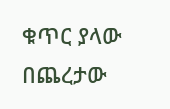ቁጥር ያላው በጨረታው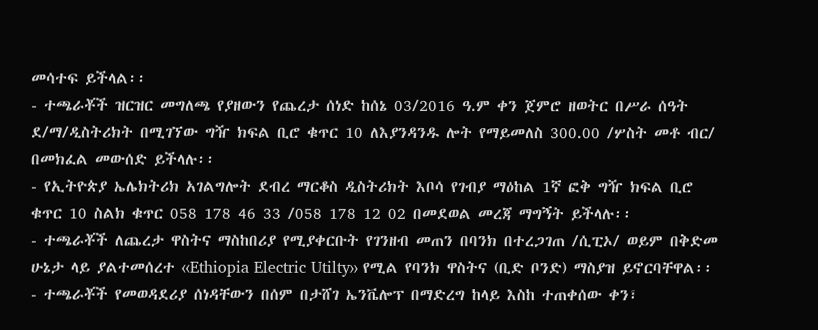መሳተፍ ይችላል፡፡
- ተጫራቾች ዝርዝር መግለጫ የያዘውን የጨረታ ሰነድ ከሰኔ 03/2016 ዓ.ም ቀን ጀምሮ ዘወትር በሥራ ሰዓት ደ/ማ/ዲስትሪክት በሚገኘው ግዥ ክፍል ቢሮ ቁጥር 10 ለእያንዳንዱ ሎት የማይመለስ 300.00 /ሦስት መቶ ብር/ በመክፈል መውሰድ ይችላሉ፡፡
- የኢትዮጵያ ኤሌክትሪክ አገልግሎት ደብረ ማርቆስ ዲስትሪክት እቦሳ የገብያ ማዕከል 1ኛ ፎቅ ግዥ ክፍል ቢሮ ቁጥር 10 ስልክ ቁጥር 058 178 46 33 /058 178 12 02 በመደወል መረጃ ማግኝት ይችላሉ፡፡
- ተጫራቾች ለጨረታ ዋስትና ማስከበሪያ የሚያቀርቡት የገንዘብ መጠን በባንክ በተረጋገጠ /ሲፒኦ/ ወይም በቅድመ ሁኔታ ላይ ያልተመሰረተ ‹‹Ethiopia Electric Utilty›› የሚል የባንክ ዋስትና (ቢድ ቦንድ) ማስያዝ ይኖርባቸዋል፡፡
- ተጫራቾች የመወዳደሪያ ሰነዳቸውን በሰም በታሸገ ኤንቬሎፕ በማድረግ ከላይ እስከ ተጠቀሰው ቀን፣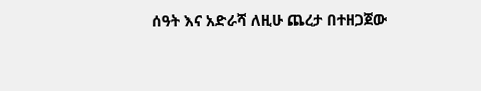ሰዓት እና አድራሻ ለዚሁ ጨረታ በተዘጋጀው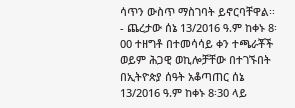ሳጥን ውስጥ ማስገባት ይኖርባቸዋል፡፡
- ጨረታው ሰኔ 13/2016 ዓ.ም ከቀኑ 8፡00 ተዘግቶ በተመሳሳይ ቀን ተጫራቾች ወይም ሕጋዊ ወኪሎቻቸው በተገኙበት በኢትዮጵያ ሰዓት አቆጣጠር ሰኔ 13/2016 ዓ.ም ከቀኑ 8፡30 ላይ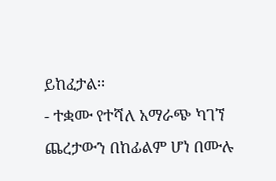ይከፈታል፡፡
- ተቋሙ የተሻለ አማራጭ ካገኘ ጨረታውን በከፊልም ሆነ በሙሉ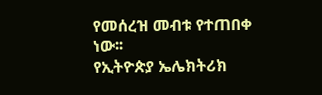የመሰረዝ መብቱ የተጠበቀ ነው፡፡
የኢትዮጵያ ኤሌክትሪክ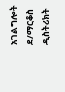አገልግሎት ደ/ማርቆስ ዲስትሪክት